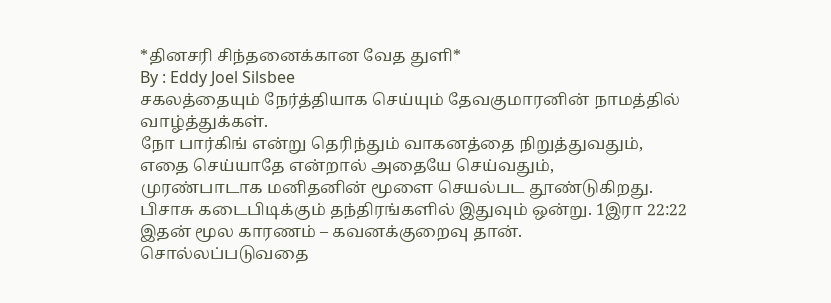*தினசரி சிந்தனைக்கான வேத துளி*
By : Eddy Joel Silsbee
சகலத்தையும் நேர்த்தியாக செய்யும் தேவகுமாரனின் நாமத்தில் வாழ்த்துக்கள்.
நோ பார்கிங் என்று தெரிந்தும் வாகனத்தை நிறுத்துவதும்,
எதை செய்யாதே என்றால் அதையே செய்வதும்,
முரண்பாடாக மனிதனின் மூளை செயல்பட தூண்டுகிறது.
பிசாசு கடைபிடிக்கும் தந்திரங்களில் இதுவும் ஒன்று. 1இரா 22:22
இதன் மூல காரணம் – கவனக்குறைவு தான்.
சொல்லப்படுவதை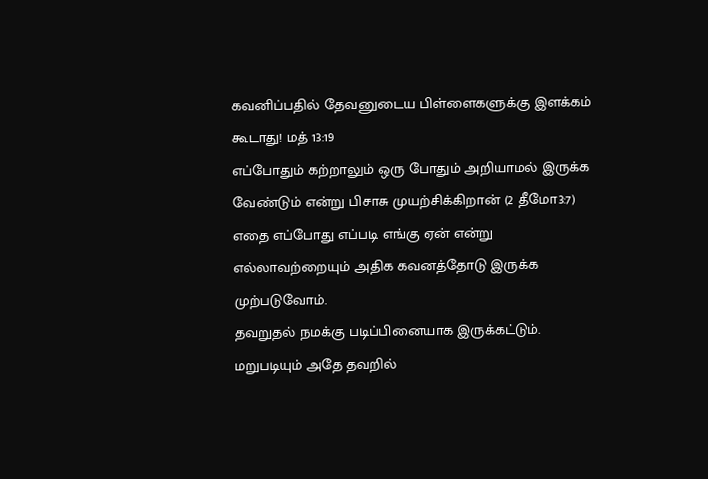கவனிப்பதில் தேவனுடைய பிள்ளைகளுக்கு இளக்கம் கூடாது! மத் 13:19
எப்போதும் கற்றாலும் ஒரு போதும் அறியாமல் இருக்க வேண்டும் என்று பிசாசு முயற்சிக்கிறான் (2 தீமோ3:7)
எதை எப்போது எப்படி எங்கு ஏன் என்று எல்லாவற்றையும் அதிக கவனத்தோடு இருக்க முற்படுவோம்.
தவறுதல் நமக்கு படிப்பினையாக இருக்கட்டும். மறுபடியும் அதே தவறில்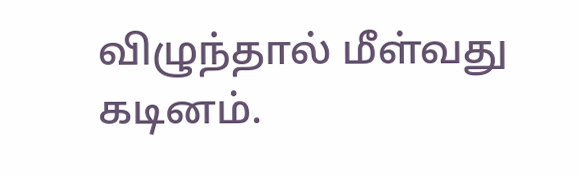விழுந்தால் மீள்வது கடினம்.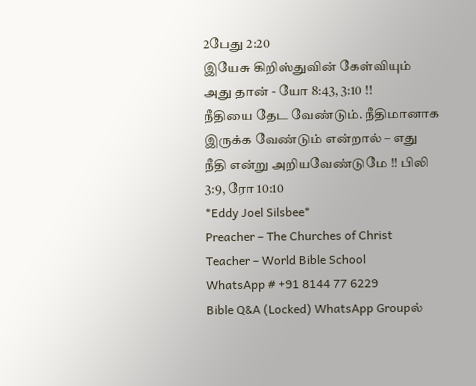2பேது 2:20
இயேசு கிறிஸ்துவின் கேள்வியும் அது தான் - யோ 8:43, 3:10 !!
நீதியை தேட வேண்டும். நீதிமானாக இருக்க வேண்டும் என்றால் – எது நீதி என்று அறியவேண்டுமே !! பிலி 3:9, ரோ 10:10
*Eddy Joel Silsbee*
Preacher – The Churches of Christ
Teacher – World Bible School
WhatsApp # +91 8144 77 6229
Bible Q&A (Locked) WhatsApp Groupல்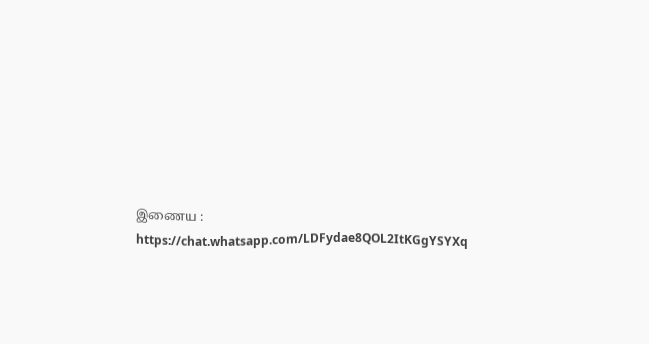இணைய :
https://chat.whatsapp.com/LDFydae8QOL2ItKGgYSYXq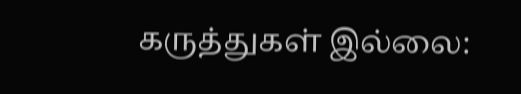கருத்துகள் இல்லை: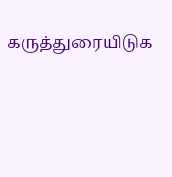கருத்துரையிடுக